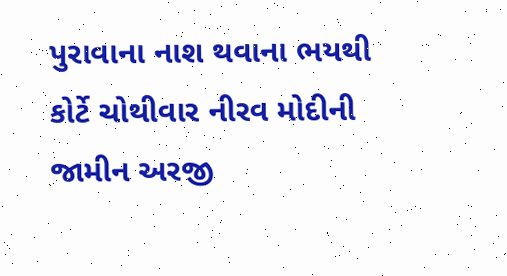પુરાવાના નાશ થવાના ભયથી કોર્ટે ચોથીવાર નીરવ મોદીની જામીન અરજી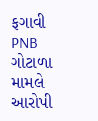ફગાવી
PNB ગોટાળા મામલે આરોપી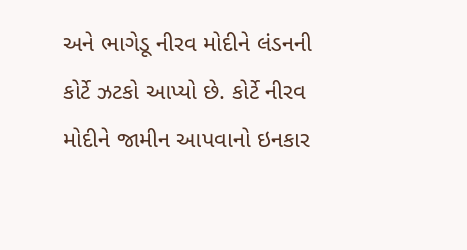અને ભાગેડૂ નીરવ મોદીને લંડનની કોર્ટે ઝટકો આપ્યો છે. કોર્ટે નીરવ મોદીને જામીન આપવાનો ઇનકાર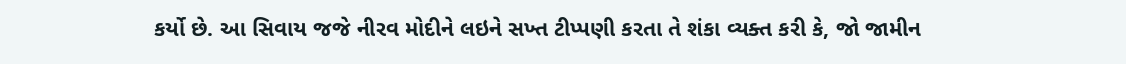કર્યો છે. આ સિવાય જજે નીરવ મોદીને લઇને સખ્ત ટીપ્પણી કરતા તે શંકા વ્યક્ત કરી કે, જો જામીન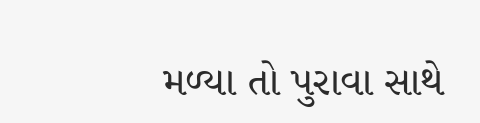મળ્યા તો પુરાવા સાથે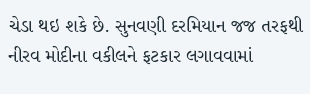ચેડા થઇ શકે છે. સુનવણી દરમિયાન જજ તરફથી નીરવ મોદીના વકીલને ફટકાર લગાવવામાં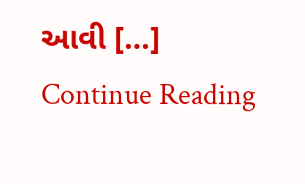આવી […]
Continue Reading